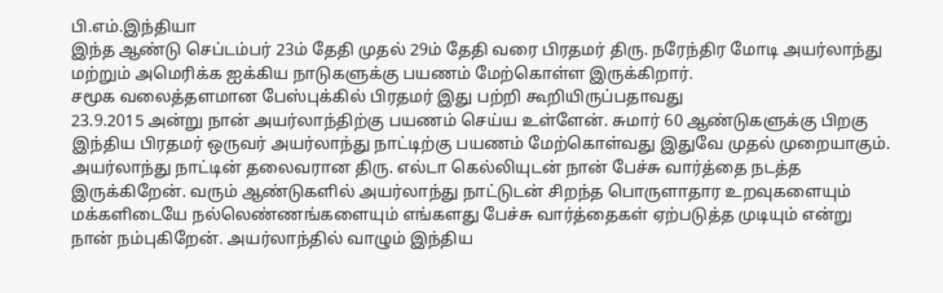பி.எம்.இந்தியா
இந்த ஆண்டு செப்டம்பர் 23ம் தேதி முதல் 29ம் தேதி வரை பிரதமர் திரு. நரேந்திர மோடி அயர்லாந்து மற்றும் அமெரிக்க ஐக்கிய நாடுகளுக்கு பயணம் மேற்கொள்ள இருக்கிறார்.
சமூக வலைத்தளமான பேஸ்புக்கில் பிரதமர் இது பற்றி கூறியிருப்பதாவது
23.9.2015 அன்று நான் அயர்லாந்திற்கு பயணம் செய்ய உள்ளேன். சுமார் 60 ஆண்டுகளுக்கு பிறகு இந்திய பிரதமர் ஒருவர் அயர்லாந்து நாட்டிற்கு பயணம் மேற்கொள்வது இதுவே முதல் முறையாகும். அயர்லாந்து நாட்டின் தலைவரான திரு. எல்டா கெல்லியுடன் நான் பேச்சு வார்த்தை நடத்த இருக்கிறேன். வரும் ஆண்டுகளில் அயர்லாந்து நாட்டுடன் சிறந்த பொருளாதார உறவுகளையும் மக்களிடையே நல்லெண்ணங்களையும் எங்களது பேச்சு வார்த்தைகள் ஏற்படுத்த முடியும் என்று நான் நம்புகிறேன். அயர்லாந்தில் வாழும் இந்திய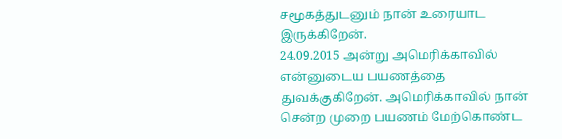சமூகத்துடனும் நான் உரையாட இருக்கிறேன்.
24.09.2015 அன்று அமெரிக்காவில் என்னுடைய பயணத்தை துவக்குகிறேன். அமெரிக்காவில் நான் சென்ற முறை பயணம் மேற்கொண்ட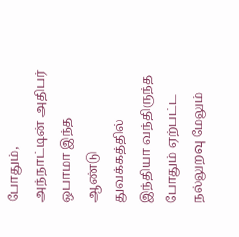போதும், அந்நாட்டின் அதிபர் ஒபாமா இந்த ஆண்டு துவக்கத்தில் இந்தியா வந்திருந்த போதும் ஏற்பட்ட நல்லுறவு மேலும்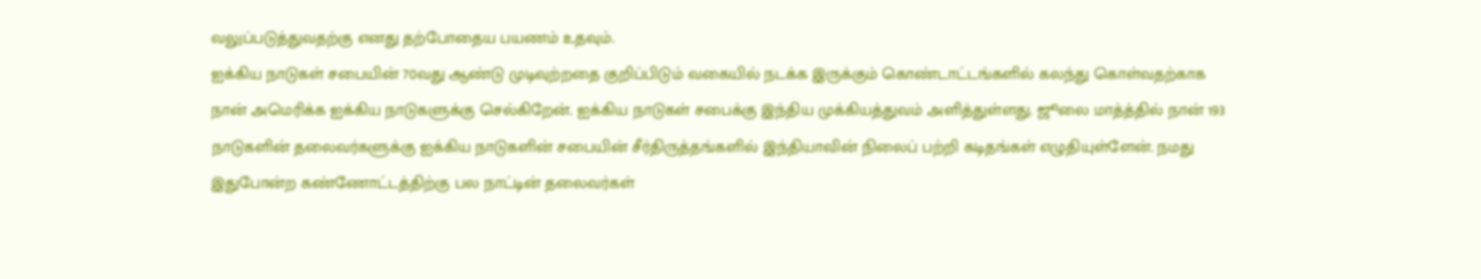வலுப்படுத்துவதற்கு எனது தற்போதைய பயணம் உதவும்.
ஐக்கிய நாடுகள் சபையின் 70வது ஆண்டு முடிவுற்றதை குறிப்பிடும் வகையில் நடக்க இருக்கும் கொண்டாட்டங்களில் கலந்து கொள்வதற்காக நான் அமெரிக்க ஐக்கிய நாடுகளுக்கு செல்கிறேன். ஐக்கிய நாடுகள் சபைக்கு இந்திய முக்கியத்துவம் அளித்துள்ளது. ஜூலை மாத்த்தில் நான் 193 நாடுகளின் தலைவர்களுக்கு ஐக்கிய நாடுகளின் சபையின் சீர்திருத்தங்களில் இந்தியாவின் நிலைப் பற்றி கடிதங்கள் எழுதியுள்ளேன். நமது இதுபோன்ற கண்ணோட்டத்திற்கு பல நாட்டின் தலைவர்கள்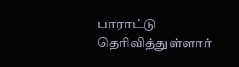பாராட்டு தெரிவித்துள்ளார்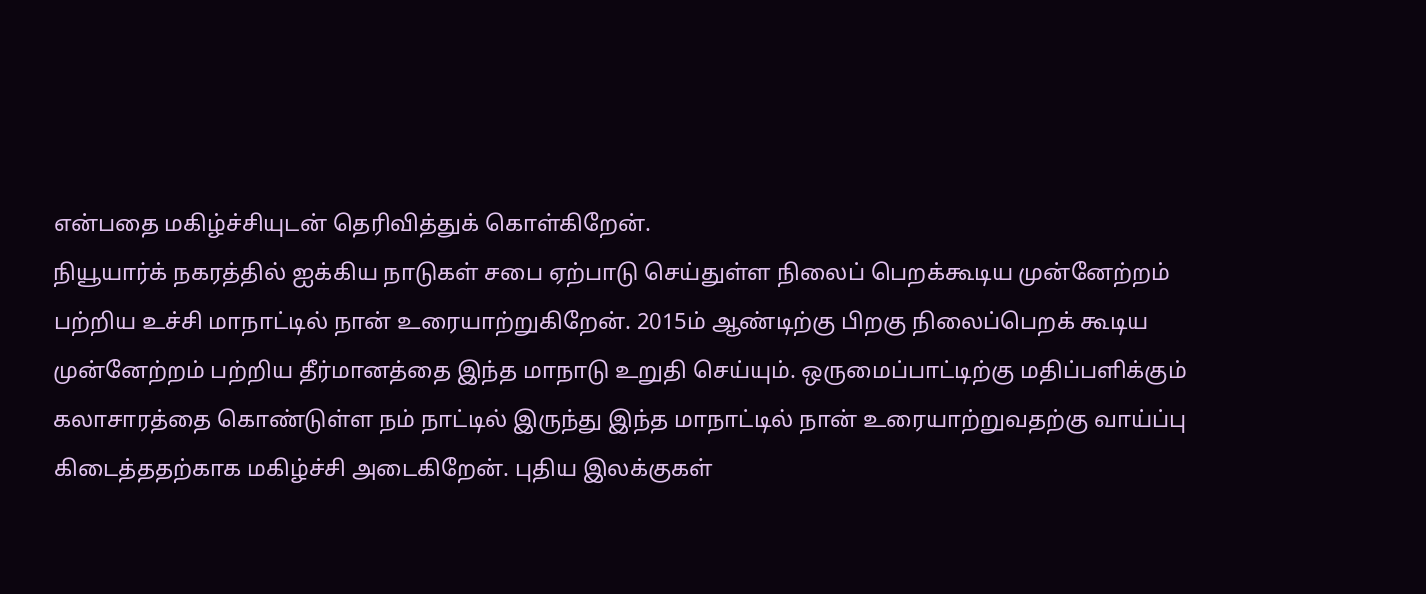என்பதை மகிழ்ச்சியுடன் தெரிவித்துக் கொள்கிறேன்.
நியூயார்க் நகரத்தில் ஐக்கிய நாடுகள் சபை ஏற்பாடு செய்துள்ள நிலைப் பெறக்கூடிய முன்னேற்றம் பற்றிய உச்சி மாநாட்டில் நான் உரையாற்றுகிறேன். 2015ம் ஆண்டிற்கு பிறகு நிலைப்பெறக் கூடிய முன்னேற்றம் பற்றிய தீர்மானத்தை இந்த மாநாடு உறுதி செய்யும். ஒருமைப்பாட்டிற்கு மதிப்பளிக்கும் கலாசாரத்தை கொண்டுள்ள நம் நாட்டில் இருந்து இந்த மாநாட்டில் நான் உரையாற்றுவதற்கு வாய்ப்பு கிடைத்ததற்காக மகிழ்ச்சி அடைகிறேன். புதிய இலக்குகள்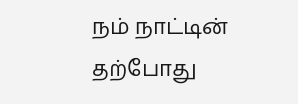நம் நாட்டின் தற்போது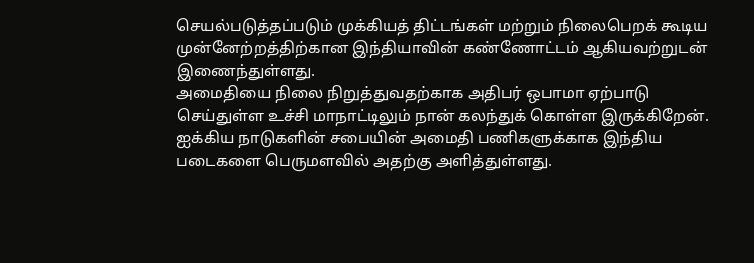செயல்படுத்தப்படும் முக்கியத் திட்டங்கள் மற்றும் நிலைபெறக் கூடிய முன்னேற்றத்திற்கான இந்தியாவின் கண்ணோட்டம் ஆகியவற்றுடன் இணைந்துள்ளது.
அமைதியை நிலை நிறுத்துவதற்காக அதிபர் ஒபாமா ஏற்பாடு செய்துள்ள உச்சி மாநாட்டிலும் நான் கலந்துக் கொள்ள இருக்கிறேன். ஐக்கிய நாடுகளின் சபையின் அமைதி பணிகளுக்காக இந்திய படைகளை பெருமளவில் அதற்கு அளித்துள்ளது.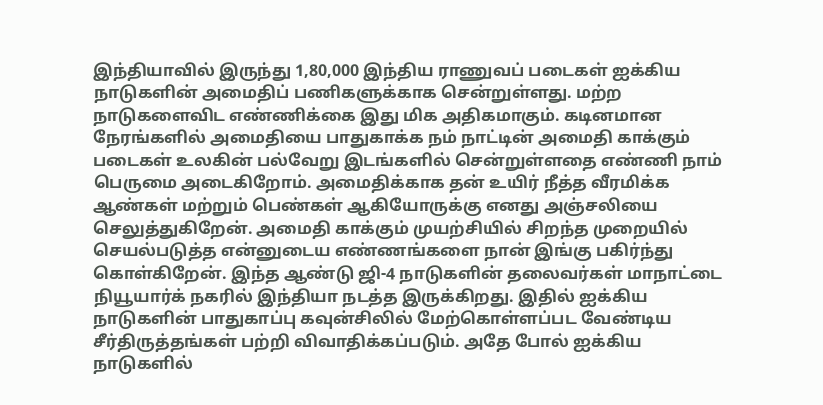இந்தியாவில் இருந்து 1,80,000 இந்திய ராணுவப் படைகள் ஐக்கிய நாடுகளின் அமைதிப் பணிகளுக்காக சென்றுள்ளது. மற்ற நாடுகளைவிட எண்ணிக்கை இது மிக அதிகமாகும். கடினமான நேரங்களில் அமைதியை பாதுகாக்க நம் நாட்டின் அமைதி காக்கும் படைகள் உலகின் பல்வேறு இடங்களில் சென்றுள்ளதை எண்ணி நாம் பெருமை அடைகிறோம். அமைதிக்காக தன் உயிர் நீத்த வீரமிக்க ஆண்கள் மற்றும் பெண்கள் ஆகியோருக்கு எனது அஞ்சலியை செலுத்துகிறேன். அமைதி காக்கும் முயற்சியில் சிறந்த முறையில் செயல்படுத்த என்னுடைய எண்ணங்களை நான் இங்கு பகிர்ந்து கொள்கிறேன். இந்த ஆண்டு ஜி-4 நாடுகளின் தலைவர்கள் மாநாட்டை நியூயார்க் நகரில் இந்தியா நடத்த இருக்கிறது. இதில் ஐக்கிய நாடுகளின் பாதுகாப்பு கவுன்சிலில் மேற்கொள்ளப்பட வேண்டிய சீர்திருத்தங்கள் பற்றி விவாதிக்கப்படும். அதே போல் ஐக்கிய நாடுகளில்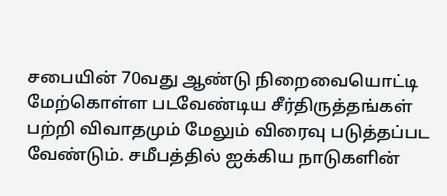சபையின் 70வது ஆண்டு நிறைவையொட்டி மேற்கொள்ள படவேண்டிய சீர்திருத்தங்கள் பற்றி விவாதமும் மேலும் விரைவு படுத்தப்பட வேண்டும். சமீபத்தில் ஐக்கிய நாடுகளின்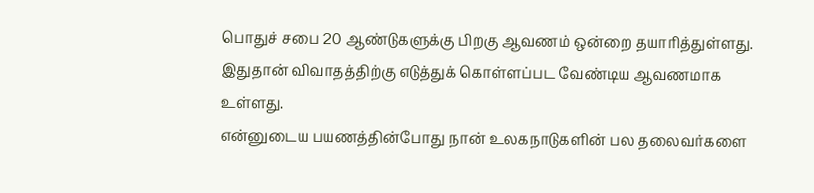பொதுச் சபை 20 ஆண்டுகளுக்கு பிறகு ஆவணம் ஒன்றை தயாரித்துள்ளது. இதுதான் விவாதத்திற்கு எடுத்துக் கொள்ளப்பட வேண்டிய ஆவணமாக உள்ளது.
என்னுடைய பயணத்தின்போது நான் உலகநாடுகளின் பல தலைவர்களை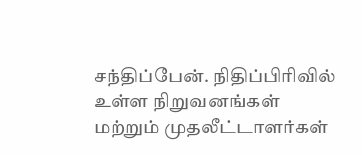சந்திப்பேன். நிதிப்பிரிவில் உள்ள நிறுவனங்கள் மற்றும் முதலீட்டாளர்கள்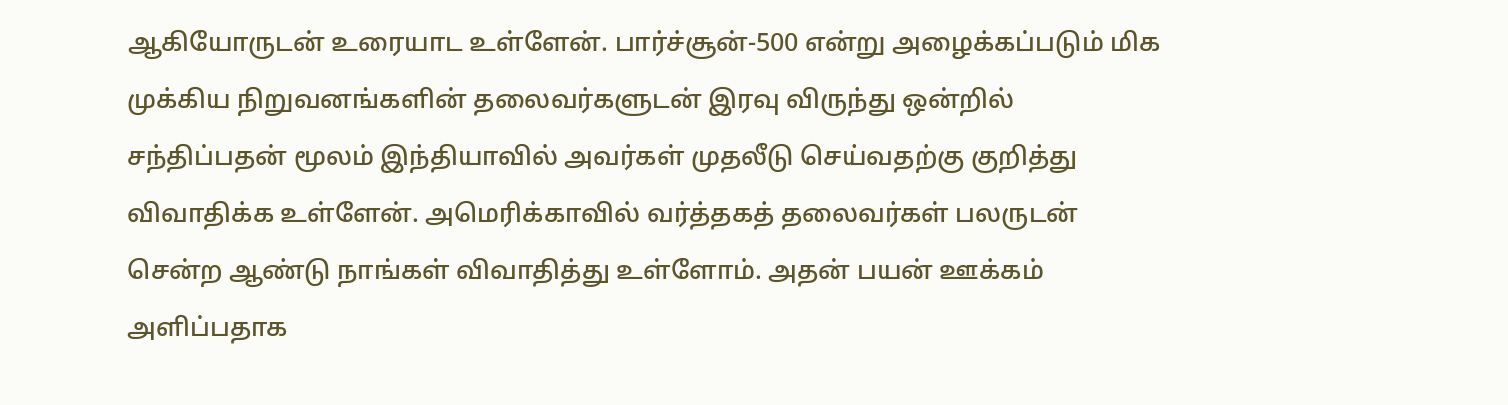ஆகியோருடன் உரையாட உள்ளேன். பார்ச்சூன்-500 என்று அழைக்கப்படும் மிக முக்கிய நிறுவனங்களின் தலைவர்களுடன் இரவு விருந்து ஒன்றில் சந்திப்பதன் மூலம் இந்தியாவில் அவர்கள் முதலீடு செய்வதற்கு குறித்து விவாதிக்க உள்ளேன். அமெரிக்காவில் வர்த்தகத் தலைவர்கள் பலருடன் சென்ற ஆண்டு நாங்கள் விவாதித்து உள்ளோம். அதன் பயன் ஊக்கம் அளிப்பதாக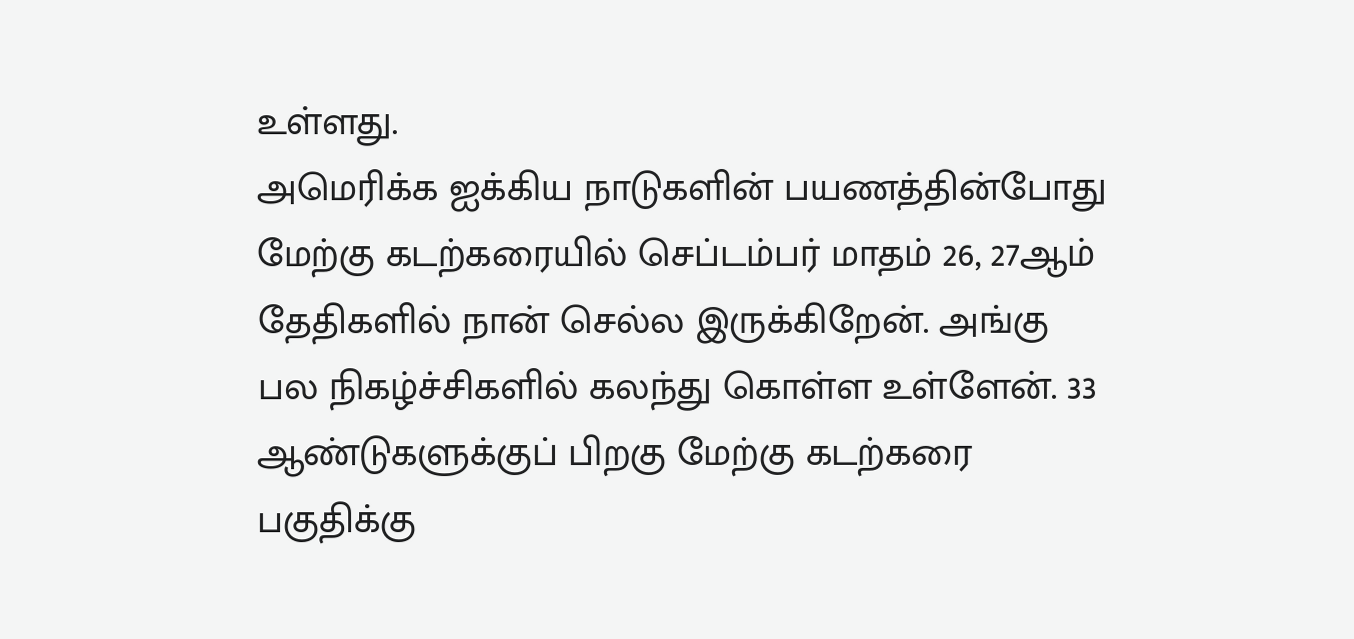உள்ளது.
அமெரிக்க ஐக்கிய நாடுகளின் பயணத்தின்போது மேற்கு கடற்கரையில் செப்டம்பர் மாதம் 26, 27ஆம் தேதிகளில் நான் செல்ல இருக்கிறேன். அங்கு பல நிகழ்ச்சிகளில் கலந்து கொள்ள உள்ளேன். 33 ஆண்டுகளுக்குப் பிறகு மேற்கு கடற்கரை பகுதிக்கு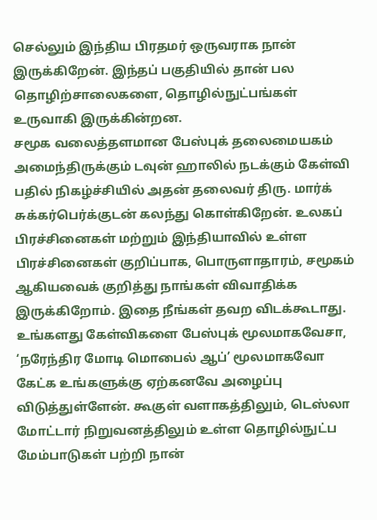செல்லும் இந்திய பிரதமர் ஒருவராக நான் இருக்கிறேன். இந்தப் பகுதியில் தான் பல தொழிற்சாலைகளை, தொழில்நுட்பங்கள் உருவாகி இருக்கின்றன.
சமூக வலைத்தளமான பேஸ்புக் தலைமையகம் அமைந்திருக்கும் டவுன் ஹாலில் நடக்கும் கேள்வி பதில் நிகழ்ச்சியில் அதன் தலைவர் திரு. மார்க் சுக்கர்பெர்க்குடன் கலந்து கொள்கிறேன். உலகப் பிரச்சினைகள் மற்றும் இந்தியாவில் உள்ள பிரச்சினைகள் குறிப்பாக, பொருளாதாரம், சமூகம் ஆகியவைக் குறித்து நாங்கள் விவாதிக்க இருக்கிறோம். இதை நீங்கள் தவற விடக்கூடாது. உங்களது கேள்விகளை பேஸ்புக் மூலமாகவேசா, ‘நரேந்திர மோடி மொபைல் ஆப்’ மூலமாகவோ கேட்க உங்களுக்கு ஏற்கனவே அழைப்பு விடுத்துள்ளேன். கூகுள் வளாகத்திலும், டெஸ்லா மோட்டார் நிறுவனத்திலும் உள்ள தொழில்நுட்ப மேம்பாடுகள் பற்றி நான்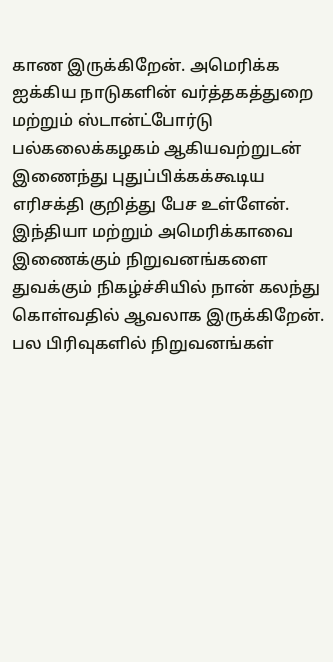காண இருக்கிறேன். அமெரிக்க ஐக்கிய நாடுகளின் வர்த்தகத்துறை மற்றும் ஸ்டான்ட்போர்டு பல்கலைக்கழகம் ஆகியவற்றுடன் இணைந்து புதுப்பிக்கக்கூடிய எரிசக்தி குறித்து பேச உள்ளேன்.
இந்தியா மற்றும் அமெரிக்காவை இணைக்கும் நிறுவனங்களை துவக்கும் நிகழ்ச்சியில் நான் கலந்து கொள்வதில் ஆவலாக இருக்கிறேன். பல பிரிவுகளில் நிறுவனங்கள்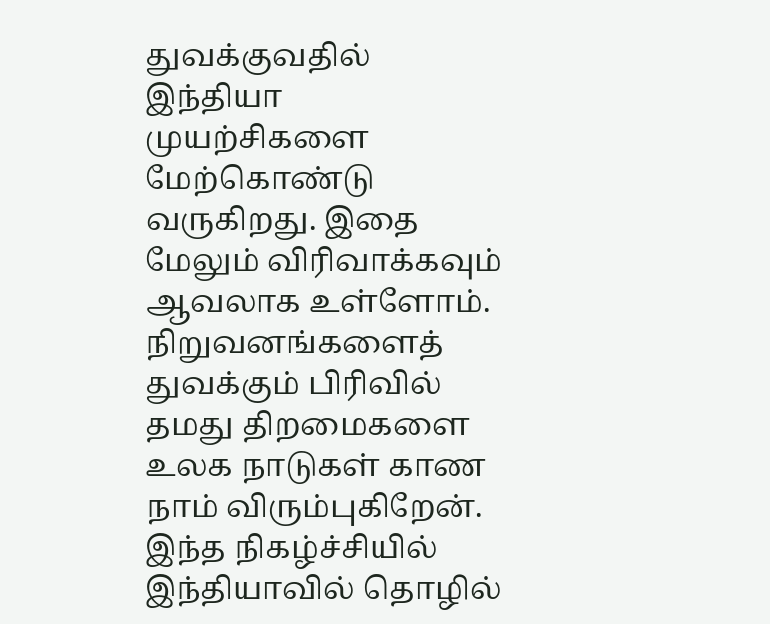துவக்குவதில் இந்தியா முயற்சிகளை மேற்கொண்டு வருகிறது. இதை மேலும் விரிவாக்கவும் ஆவலாக உள்ளோம். நிறுவனங்களைத் துவக்கும் பிரிவில் தமது திறமைகளை உலக நாடுகள் காண நாம் விரும்புகிறேன். இந்த நிகழ்ச்சியில் இந்தியாவில் தொழில்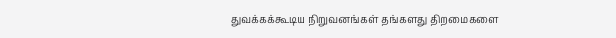துவக்கக்கூடிய நிறுவனங்கள் தங்களது திறமைகளை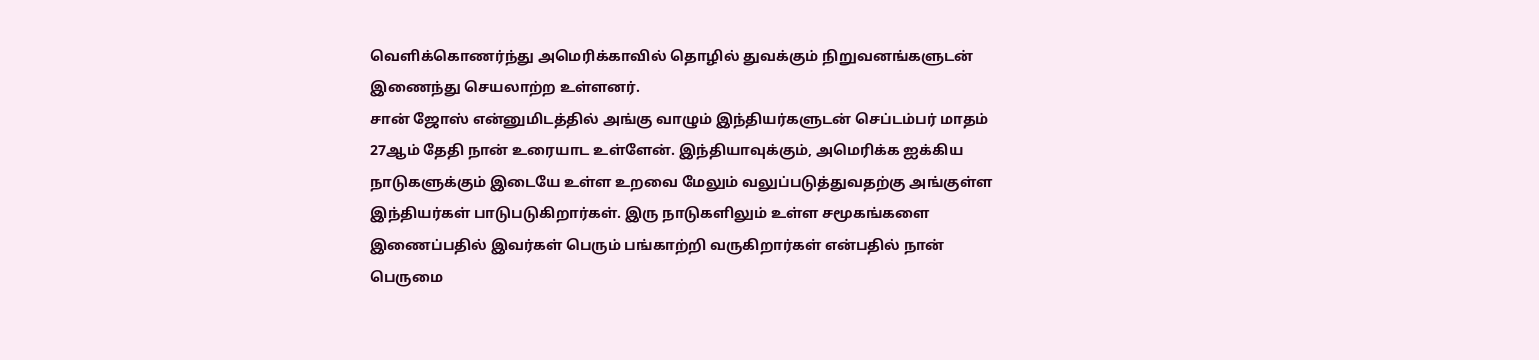வெளிக்கொணர்ந்து அமெரிக்காவில் தொழில் துவக்கும் நிறுவனங்களுடன் இணைந்து செயலாற்ற உள்ளனர்.
சான் ஜோஸ் என்னுமிடத்தில் அங்கு வாழும் இந்தியர்களுடன் செப்டம்பர் மாதம் 27ஆம் தேதி நான் உரையாட உள்ளேன். இந்தியாவுக்கும், அமெரிக்க ஐக்கிய நாடுகளுக்கும் இடையே உள்ள உறவை மேலும் வலுப்படுத்துவதற்கு அங்குள்ள இந்தியர்கள் பாடுபடுகிறார்கள். இரு நாடுகளிலும் உள்ள சமூகங்களை இணைப்பதில் இவர்கள் பெரும் பங்காற்றி வருகிறார்கள் என்பதில் நான் பெருமை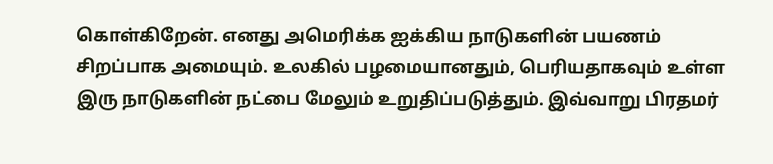கொள்கிறேன். எனது அமெரிக்க ஐக்கிய நாடுகளின் பயணம் சிறப்பாக அமையும். உலகில் பழமையானதும், பெரியதாகவும் உள்ள இரு நாடுகளின் நட்பை மேலும் உறுதிப்படுத்தும். இவ்வாறு பிரதமர்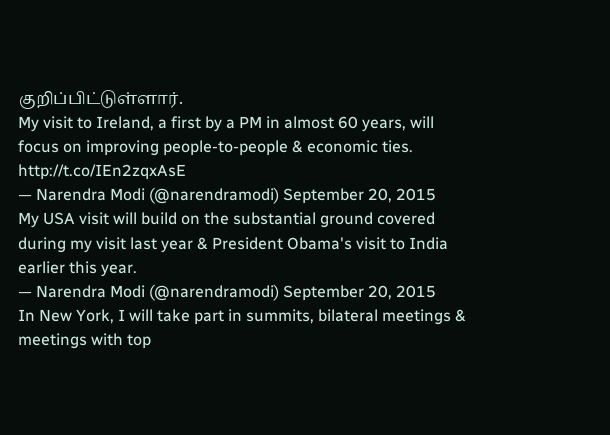குறிப்பிட்டுள்ளார்.
My visit to Ireland, a first by a PM in almost 60 years, will focus on improving people-to-people & economic ties. http://t.co/IEn2zqxAsE
— Narendra Modi (@narendramodi) September 20, 2015
My USA visit will build on the substantial ground covered during my visit last year & President Obama's visit to India earlier this year.
— Narendra Modi (@narendramodi) September 20, 2015
In New York, I will take part in summits, bilateral meetings & meetings with top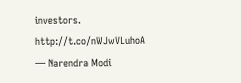investors. http://t.co/nWJwVLuhoA
— Narendra Modi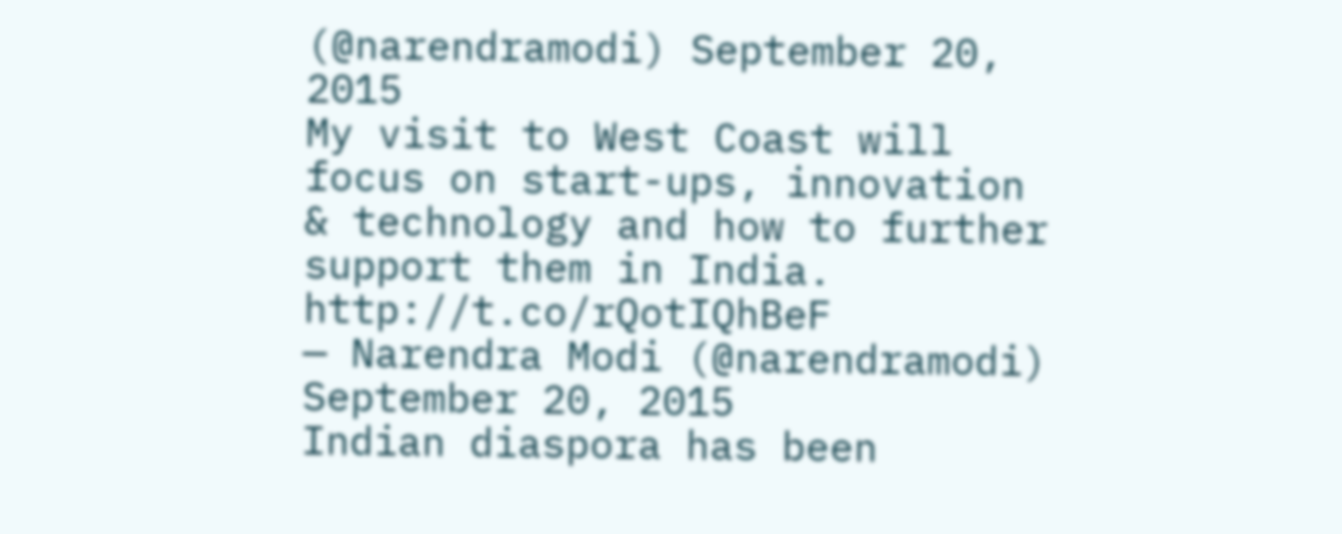(@narendramodi) September 20, 2015
My visit to West Coast will focus on start-ups, innovation & technology and how to further support them in India. http://t.co/rQotIQhBeF
— Narendra Modi (@narendramodi) September 20, 2015
Indian diaspora has been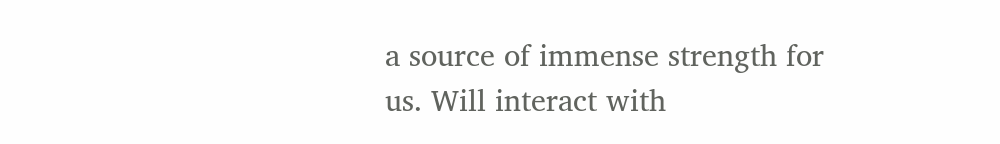a source of immense strength for us. Will interact with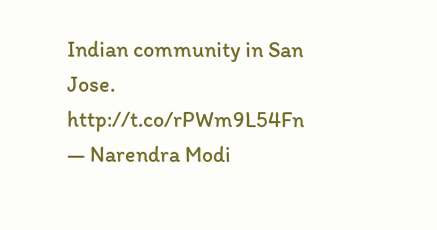Indian community in San Jose. http://t.co/rPWm9L54Fn
— Narendra Modi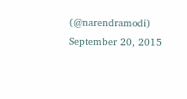(@narendramodi) September 20, 2015